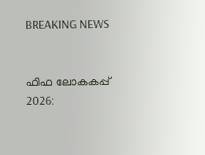BREAKING NEWS


ഫിഫ ലോകകപ്പ് 2026: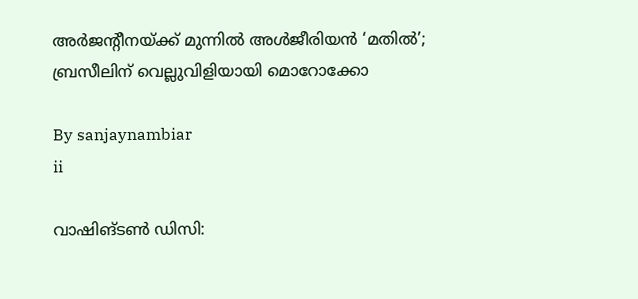അർജന്റീനയ്ക്ക് മുന്നിൽ അൾജീരിയൻ ‘മതിൽ’; ബ്രസീലിന് വെല്ലുവിളിയായി മൊറോക്കോ

By sanjaynambiar
ii

വാഷിങ്ടൺ ഡിസി: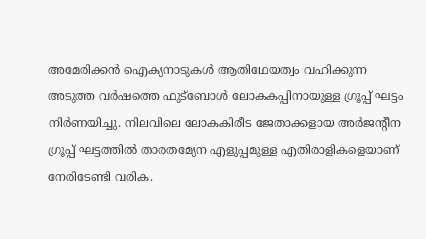അമേരിക്കൻ ഐക്യനാടുകൾ ആതിഥേയത്വം വഹിക്കുന്ന അടുത്ത വർഷത്തെ ഫുട്ബോൾ ലോകകപ്പിനായുള്ള ഗ്രൂപ്പ് ഘട്ടം നിർണയിച്ചു. നിലവിലെ ലോകകിരീട ജേതാക്കളായ അർജന്റീന ഗ്രൂപ്പ് ഘട്ടത്തിൽ താരതമ്യേന എളുപ്പമുള്ള എതിരാളികളെയാണ് നേരിടേണ്ടി വരിക.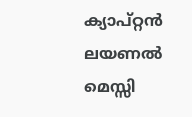ക്യാപ്റ്റൻ ലയണൽ മെസ്സി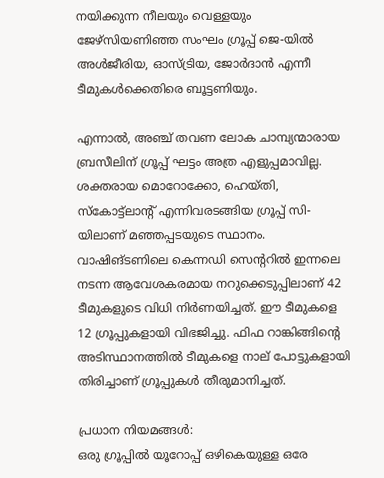നയിക്കുന്ന നീലയും വെള്ളയും ജേഴ്‌സിയണിഞ്ഞ സംഘം ഗ്രൂപ്പ് ജെ-യിൽ അൾജീരിയ, ഓസ്ട്രിയ, ജോർദാൻ എന്നീ ടീമുകൾക്കെതിരെ ബൂട്ടണിയും.

എന്നാൽ, അഞ്ച് തവണ ലോക ചാമ്പ്യന്മാരായ ബ്രസീലിന് ഗ്രൂപ്പ് ഘട്ടം അത്ര എളുപ്പമാവില്ല. ശക്തരായ മൊറോക്കോ, ഹെയ്തി, സ്കോട്ട്ലാന്റ് എന്നിവരടങ്ങിയ ഗ്രൂപ്പ് സി-യിലാണ് മഞ്ഞപ്പടയുടെ സ്ഥാനം.
വാഷിങ്ടണിലെ കെന്നഡി സെന്ററിൽ ഇന്നലെ നടന്ന ആവേശകരമായ നറുക്കെടുപ്പിലാണ് 42 ടീമുകളുടെ വിധി നിർണയിച്ചത്. ഈ ടീമുകളെ 12 ഗ്രൂപ്പുകളായി വിഭജിച്ചു. ഫിഫ റാങ്കിങ്ങിന്റെ അടിസ്ഥാനത്തിൽ ടീമുകളെ നാല് പോട്ടുകളായി തിരിച്ചാണ് ഗ്രൂപ്പുകൾ തീരുമാനിച്ചത്.

പ്രധാന നിയമങ്ങൾ:
ഒരു ഗ്രൂപ്പിൽ യൂറോപ്പ് ഒഴികെയുള്ള ഒരേ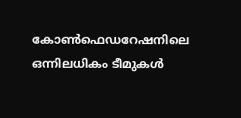കോൺഫെഡറേഷനിലെ ഒന്നിലധികം ടീമുകൾ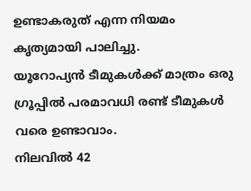ഉണ്ടാകരുത് എന്ന നിയമം കൃത്യമായി പാലിച്ചു.
യൂറോപ്യൻ ടീമുകൾക്ക് മാത്രം ഒരു ഗ്രൂപ്പിൽ പരമാവധി രണ്ട് ടീമുകൾ വരെ ഉണ്ടാവാം.
നിലവിൽ 42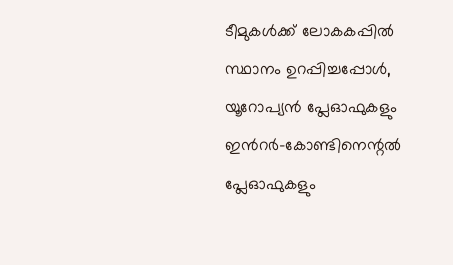ടീമുകൾക്ക് ലോകകപ്പിൽ സ്ഥാനം ഉറപ്പിച്ചപ്പോൾ, യൂറോപ്യൻ പ്ലേഓഫുകളും ഇൻറർ-കോണ്ടിനെന്റൽ പ്ലേഓഫുകളും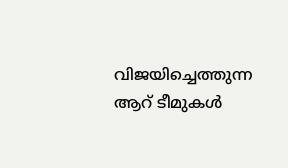വിജയിച്ചെത്തുന്ന ആറ് ടീമുകൾ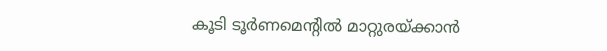കൂടി ടൂർണമെന്റിൽ മാറ്റുരയ്ക്കാൻ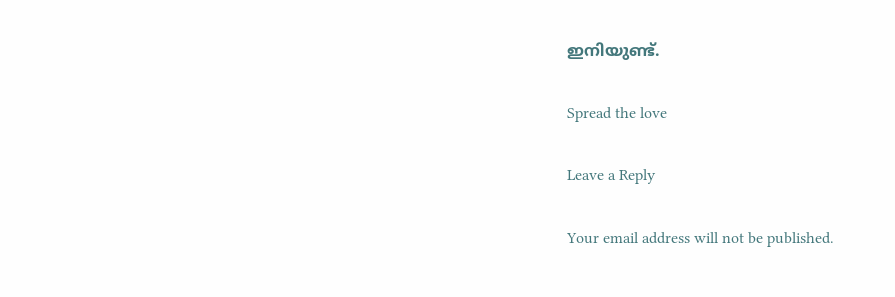ഇനിയുണ്ട്.

Spread the love

Leave a Reply

Your email address will not be published.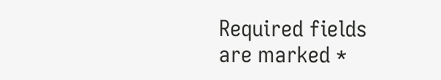Required fields are marked *